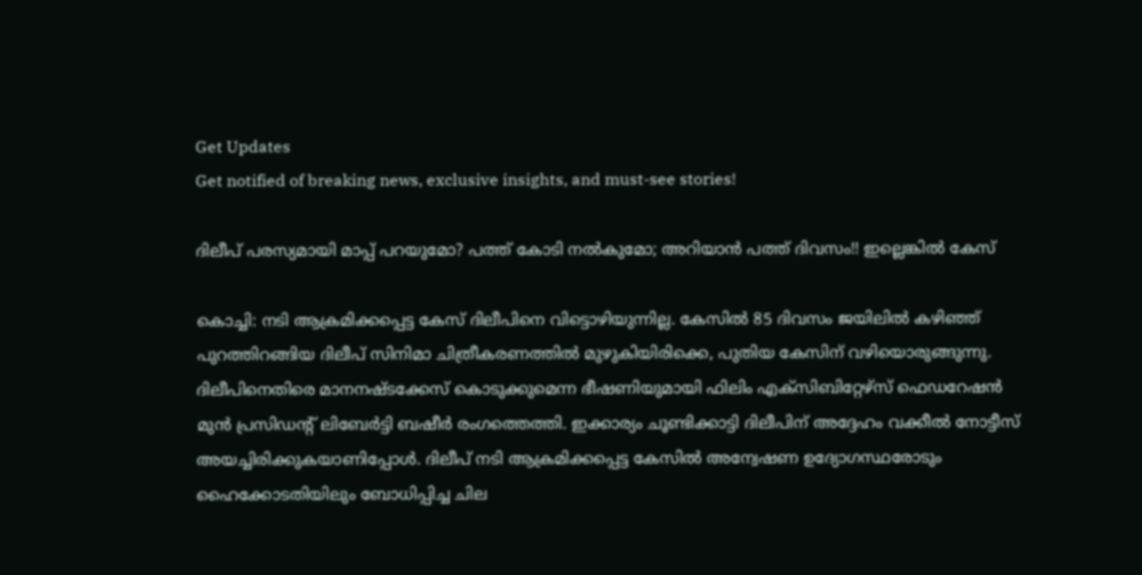Get Updates
Get notified of breaking news, exclusive insights, and must-see stories!

ദിലീപ് പരസ്യമായി മാപ്പ് പറയുമോ? പത്ത് കോടി നല്‍കുമോ; അറിയാന്‍ പത്ത് ദിവസം!! ഇല്ലെങ്കില്‍ കേസ്

കൊച്ചി: നടി ആക്രമിക്കപ്പെട്ട കേസ് ദിലീപിനെ വിട്ടൊഴിയുന്നില്ല. കേസില്‍ 85 ദിവസം ജയിലില്‍ കഴിഞ്ഞ് പുറത്തിറങ്ങിയ ദിലീപ് സിനിമാ ചിത്രീകരണത്തില്‍ മുഴുകിയിരിക്കെ, പുതിയ കേസിന് വഴിയൊരുങ്ങുന്നു. ദിലീപിനെതിരെ മാനനഷ്ടക്കേസ് കൊടുക്കുമെന്ന ഭീഷണിയുമായി ഫിലിം എക്‌സിബിറ്റേഴ്‌സ് ഫെഡറേഷന്‍ മുന്‍ പ്രസിഡന്റ് ലിബേര്‍ട്ടി ബഷീര്‍ രംഗത്തെത്തി. ഇക്കാര്യം ചൂണ്ടിക്കാട്ടി ദിലീപിന് അദ്ദേഹം വക്കീല്‍ നോട്ടീസ് അയച്ചിരിക്കുകയാണിപ്പോള്‍. ദിലീപ് നടി ആക്രമിക്കപ്പെട്ട കേസില്‍ അന്വേഷണ ഉദ്യോഗസ്ഥരോടും ഹൈക്കോടതിയിലും ബോധിപ്പിച്ച ചില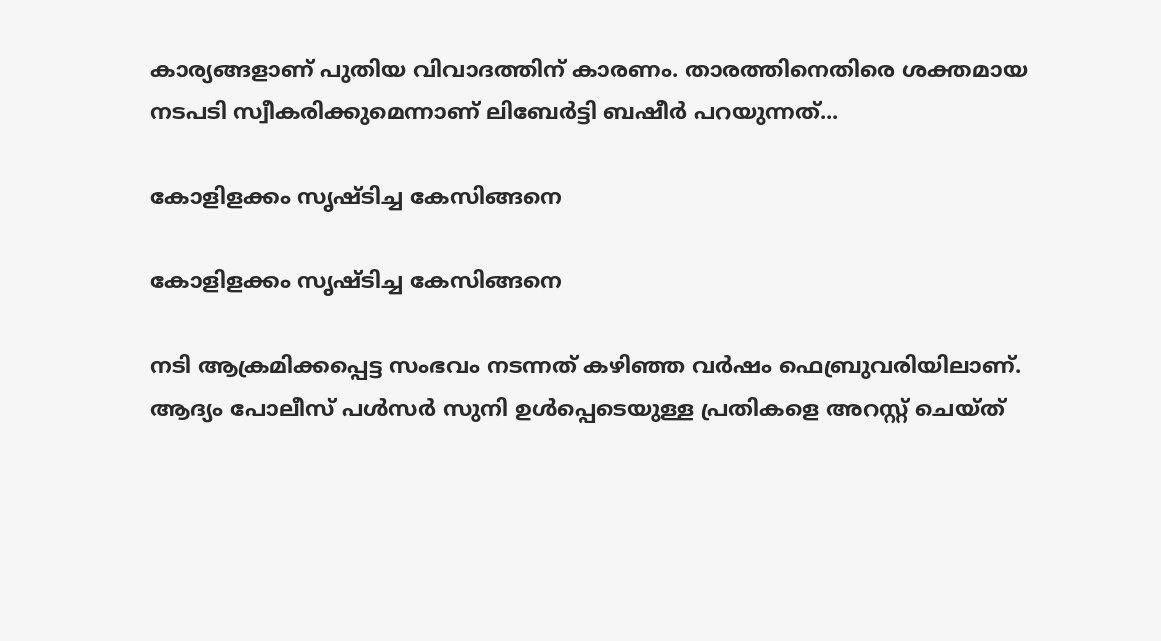കാര്യങ്ങളാണ് പുതിയ വിവാദത്തിന് കാരണം. താരത്തിനെതിരെ ശക്തമായ നടപടി സ്വീകരിക്കുമെന്നാണ് ലിബേര്‍ട്ടി ബഷീര്‍ പറയുന്നത്...

കോളിളക്കം സൃഷ്ടിച്ച കേസിങ്ങനെ

കോളിളക്കം സൃഷ്ടിച്ച കേസിങ്ങനെ

നടി ആക്രമിക്കപ്പെട്ട സംഭവം നടന്നത് കഴിഞ്ഞ വര്‍ഷം ഫെബ്രുവരിയിലാണ്. ആദ്യം പോലീസ് പള്‍സര്‍ സുനി ഉള്‍പ്പെടെയുള്ള പ്രതികളെ അറസ്റ്റ് ചെയ്ത്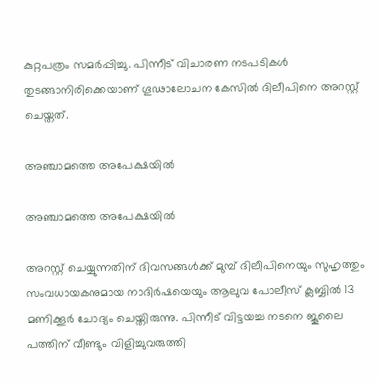കുറ്റപത്രം സമര്‍പ്പിച്ചു. പിന്നീട് വിചാരണ നടപടികള്‍ തുടങ്ങാനിരിക്കെയാണ് ഗൂഢാലോചന കേസില്‍ ദിലീപിനെ അറസ്റ്റ് ചെയ്തത്.

അഞ്ചാമത്തെ അപേക്ഷയില്‍

അഞ്ചാമത്തെ അപേക്ഷയില്‍

അറസ്റ്റ് ചെയ്യുന്നതിന് ദിവസങ്ങള്‍ക്ക് മുമ്പ് ദിലീപിനെയും സുഹൃത്തും സംവധായകനുമായ നാദിര്‍ഷയെയും ആലുവ പോലീസ് ക്ലബ്ബില്‍ 13 മണിക്കൂര്‍ ചോദ്യം ചെയ്തിരുന്നു. പിന്നീട് വിട്ടയച്ച നടനെ ജൂലൈ പത്തിന് വീണ്ടും വിളിച്ചുവരുത്തി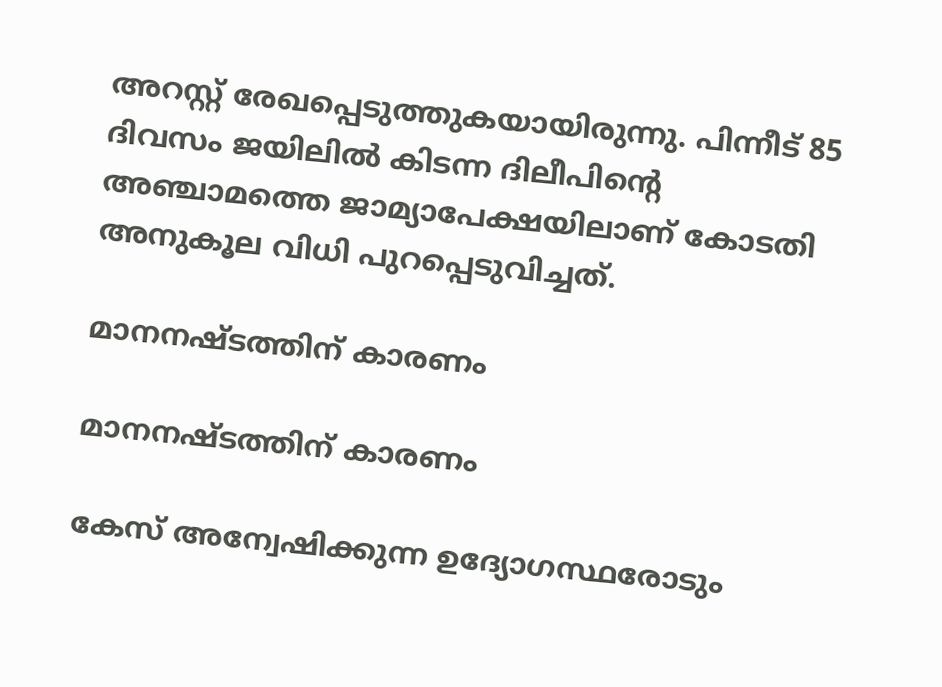അറസ്റ്റ് രേഖപ്പെടുത്തുകയായിരുന്നു. പിന്നീട് 85 ദിവസം ജയിലില്‍ കിടന്ന ദിലീപിന്റെ അഞ്ചാമത്തെ ജാമ്യാപേക്ഷയിലാണ് കോടതി അനുകൂല വിധി പുറപ്പെടുവിച്ചത്.

മാനനഷ്ടത്തിന് കാരണം

മാനനഷ്ടത്തിന് കാരണം

കേസ് അന്വേഷിക്കുന്ന ഉദ്യോഗസ്ഥരോടും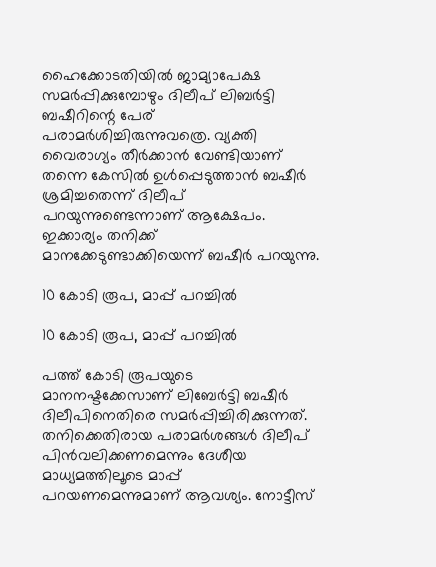ഹൈക്കോടതിയില്‍ ജാമ്യാപേക്ഷ സമര്‍പ്പിക്കുമ്പോഴും ദിലീപ് ലിബര്‍ട്ടി ബഷീറിന്റെ പേര് പരാമര്‍ശിച്ചിരുന്നുവത്രെ. വ്യക്തി വൈരാഗ്യം തീര്‍ക്കാന്‍ വേണ്ടിയാണ് തന്നെ കേസില്‍ ഉള്‍പ്പെടുത്താന്‍ ബഷീര്‍ ശ്രമിച്ചതെന്ന് ദിലീപ് പറയുന്നുണ്ടെന്നാണ് ആക്ഷേപം. ഇക്കാര്യം തനിക്ക് മാനക്കേടുണ്ടാക്കിയെന്ന് ബഷീര്‍ പറയുന്നു.

10 കോടി രൂപ, മാപ്പ് പറച്ചില്‍

10 കോടി രൂപ, മാപ്പ് പറച്ചില്‍

പത്ത് കോടി രൂപയുടെ മാനനഷ്ടക്കേസാണ് ലിബേര്‍ട്ടി ബഷീര്‍ ദിലീപിനെതിരെ സമര്‍പ്പിച്ചിരിക്കുന്നത്. തനിക്കെതിരായ പരാമര്‍ശങ്ങള്‍ ദിലീപ് പിന്‍വലിക്കണമെന്നും ദേശീയ മാധ്യമത്തിലൂടെ മാപ്പ് പറയണമെന്നുമാണ് ആവശ്യം. നോട്ടീസ്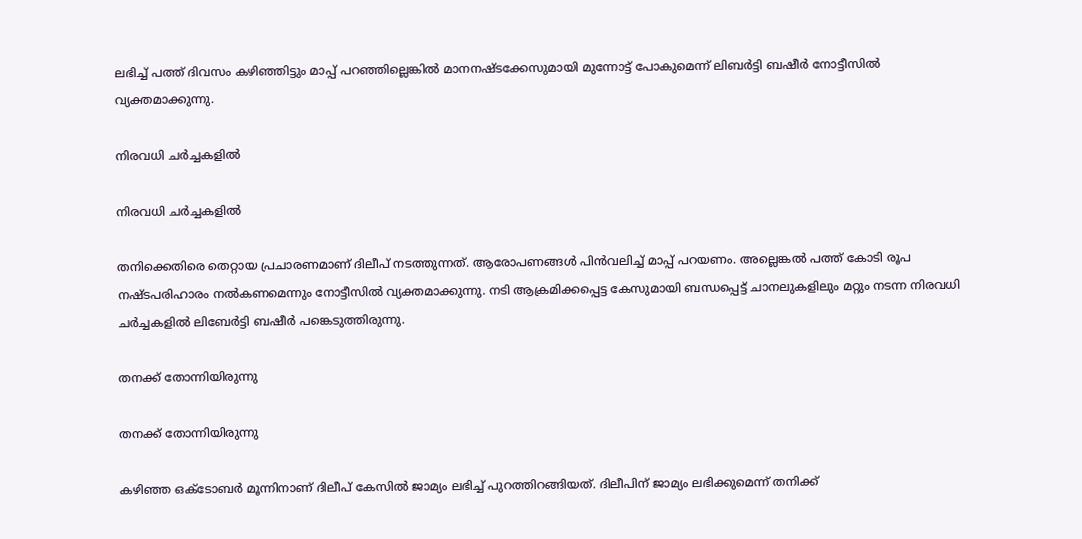ലഭിച്ച് പത്ത് ദിവസം കഴിഞ്ഞിട്ടും മാപ്പ് പറഞ്ഞില്ലെങ്കില്‍ മാനനഷ്ടക്കേസുമായി മുന്നോട്ട് പോകുമെന്ന് ലിബര്‍ട്ടി ബഷീര്‍ നോട്ടീസില്‍ വ്യക്തമാക്കുന്നു.

നിരവധി ചര്‍ച്ചകളില്‍

നിരവധി ചര്‍ച്ചകളില്‍

തനിക്കെതിരെ തെറ്റായ പ്രചാരണമാണ് ദിലീപ് നടത്തുന്നത്. ആരോപണങ്ങള്‍ പിന്‍വലിച്ച് മാപ്പ് പറയണം. അല്ലെങ്കല്‍ പത്ത് കോടി രൂപ നഷ്ടപരിഹാരം നല്‍കണമെന്നും നോട്ടീസില്‍ വ്യക്തമാക്കുന്നു. നടി ആക്രമിക്കപ്പെട്ട കേസുമായി ബന്ധപ്പെട്ട് ചാനലുകളിലും മറ്റും നടന്ന നിരവധി ചര്‍ച്ചകളില്‍ ലിബേര്‍ട്ടി ബഷീര്‍ പങ്കെടുത്തിരുന്നു.

തനക്ക് തോന്നിയിരുന്നു

തനക്ക് തോന്നിയിരുന്നു

കഴിഞ്ഞ ഒക്ടോബര്‍ മൂന്നിനാണ് ദിലീപ് കേസില്‍ ജാമ്യം ലഭിച്ച് പുറത്തിറങ്ങിയത്. ദിലീപിന് ജാമ്യം ലഭിക്കുമെന്ന് തനിക്ക്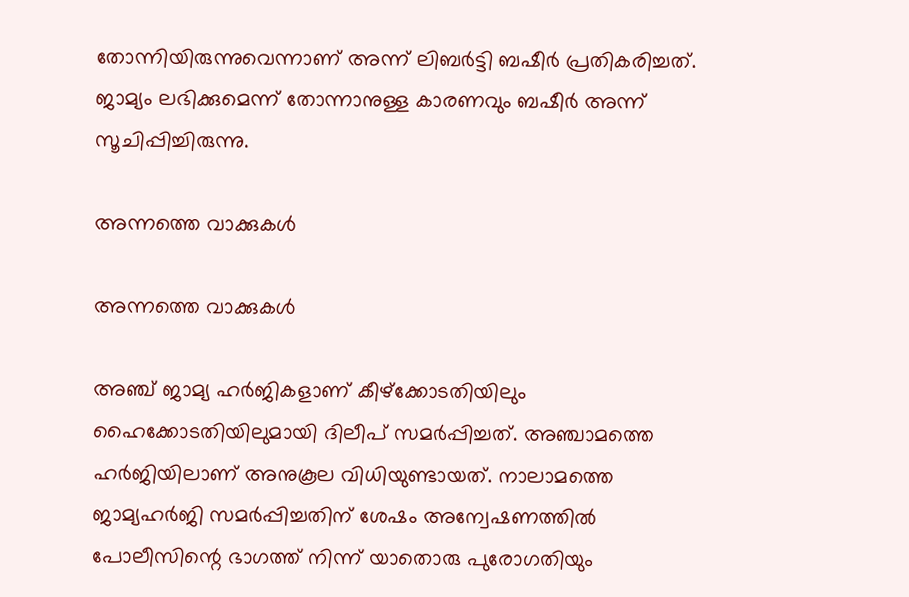തോന്നിയിരുന്നുവെന്നാണ് അന്ന് ലിബര്‍ട്ടി ബഷീര്‍ പ്രതികരിച്ചത്. ജാമ്യം ലഭിക്കുമെന്ന് തോന്നാനുള്ള കാരണവും ബഷീര്‍ അന്ന് സൂചിപ്പിച്ചിരുന്നു.

അന്നത്തെ വാക്കുകള്‍

അന്നത്തെ വാക്കുകള്‍

അഞ്ച് ജാമ്യ ഹര്‍ജികളാണ് കീഴ്‌ക്കോടതിയിലും ഹൈക്കോടതിയിലുമായി ദിലീപ് സമര്‍പ്പിച്ചത്. അഞ്ചാമത്തെ ഹര്‍ജിയിലാണ് അനുകൂല വിധിയുണ്ടായത്. നാലാമത്തെ ജാമ്യഹര്‍ജി സമര്‍പ്പിച്ചതിന് ശേഷം അന്വേഷണത്തില്‍ പോലീസിന്റെ ഭാഗത്ത് നിന്ന് യാതൊരു പുരോഗതിയും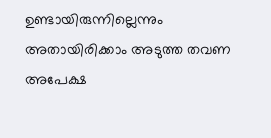ഉണ്ടായിരുന്നില്ലെന്നും അതായിരിക്കാം അടുത്ത തവണ അപേക്ഷ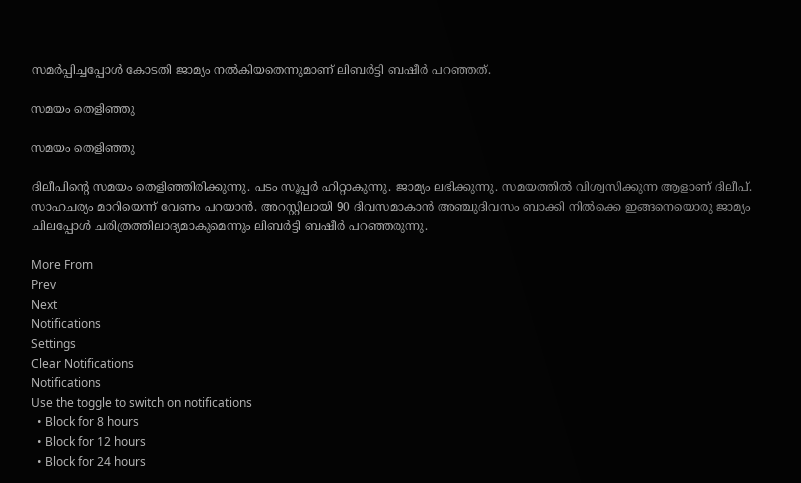സമര്‍പ്പിച്ചപ്പോള്‍ കോടതി ജാമ്യം നല്‍കിയതെന്നുമാണ് ലിബര്‍ട്ടി ബഷീര്‍ പറഞ്ഞത്.

സമയം തെളിഞ്ഞു

സമയം തെളിഞ്ഞു

ദിലീപിന്റെ സമയം തെളിഞ്ഞിരിക്കുന്നു. പടം സൂപ്പര്‍ ഹിറ്റാകുന്നു. ജാമ്യം ലഭിക്കുന്നു. സമയത്തില്‍ വിശ്വസിക്കുന്ന ആളാണ് ദിലീപ്. സാഹചര്യം മാറിയെന്ന് വേണം പറയാന്‍. അറസ്റ്റിലായി 90 ദിവസമാകാന്‍ അഞ്ചുദിവസം ബാക്കി നില്‍ക്കെ ഇങ്ങനെയൊരു ജാമ്യം ചിലപ്പോള്‍ ചരിത്രത്തിലാദ്യമാകുമെന്നും ലിബര്‍ട്ടി ബഷീര്‍ പറഞ്ഞരുന്നു.

More From
Prev
Next
Notifications
Settings
Clear Notifications
Notifications
Use the toggle to switch on notifications
  • Block for 8 hours
  • Block for 12 hours
  • Block for 24 hours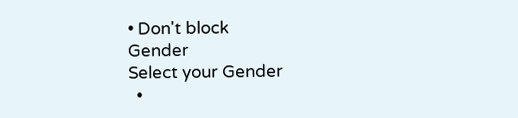• Don't block
Gender
Select your Gender
  •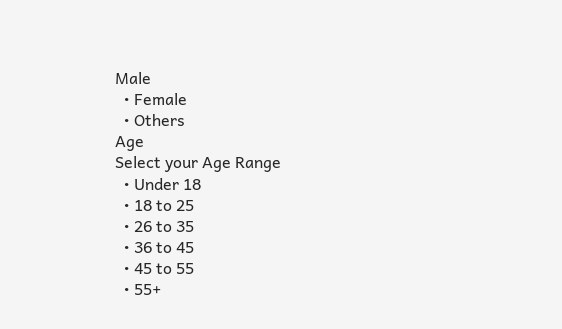Male
  • Female
  • Others
Age
Select your Age Range
  • Under 18
  • 18 to 25
  • 26 to 35
  • 36 to 45
  • 45 to 55
  • 55+